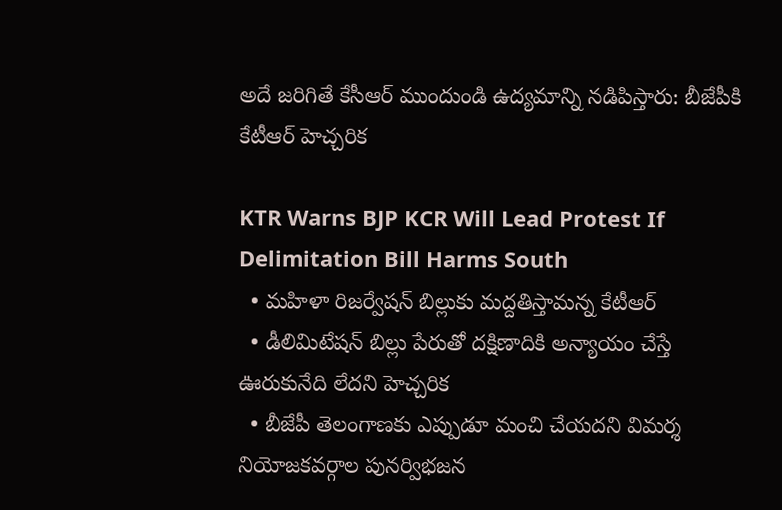అదే జరిగితే కేసీఆర్ ముందుండి ఉద్యమాన్ని నడిపిస్తారు: బీజేపీకి కేటీఆర్ హెచ్చరిక

KTR Warns BJP KCR Will Lead Protest If Delimitation Bill Harms South
  • మహిళా రిజర్వేషన్ బిల్లుకు మద్దతిస్తామన్న కేటీఆర్
  • డీలిమిటేషన్ బిల్లు పేరుతో దక్షిణాదికి అన్యాయం చేస్తే ఊరుకునేది లేదని హెచ్చరిక
  • బీజేపీ తెలంగాణకు ఎప్పుడూ మంచి చేయదని విమర్శ
నియోజకవర్గాల పునర్విభజన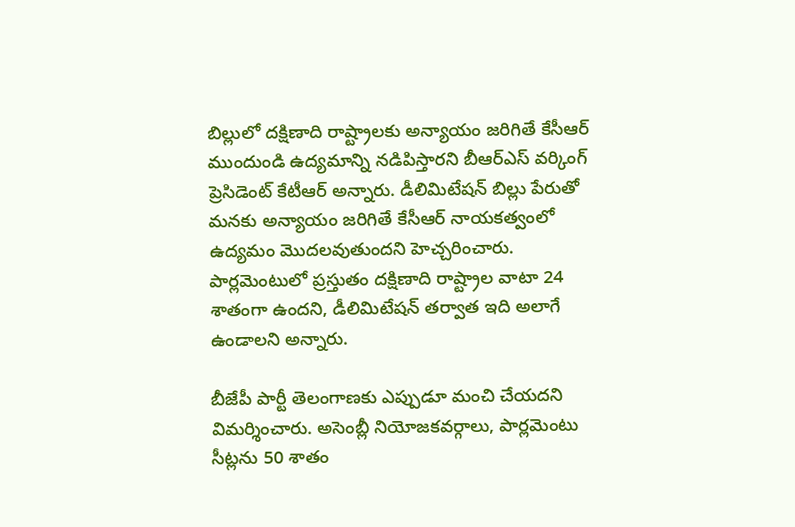బిల్లులో దక్షిణాది రాష్ట్రాలకు అన్యాయం జరిగితే కేసీఆర్ ముందుండి ఉద్యమాన్ని నడిపిస్తారని బీఆర్ఎస్ వర్కింగ్ ప్రెసిడెంట్ కేటీఆర్ అన్నారు. డీలిమిటేషన్ బిల్లు పేరుతో మనకు అన్యాయం జరిగితే కేసీఆర్ నాయకత్వంలో ఉద్యమం మొదలవుతుందని హెచ్చరించారు. పార్లమెంటులో ప్రస్తుతం దక్షిణాది రాష్ట్రాల వాటా 24 శాతంగా ఉందని, డీలిమిటేషన్ తర్వాత ఇది అలాగే ఉండాలని అన్నారు.

బీజేపీ పార్టీ తెలంగాణకు ఎప్పుడూ మంచి చేయదని విమర్శించారు. అసెంబ్లీ నియోజకవర్గాలు, పార్లమెంటు సీట్లను 50 శాతం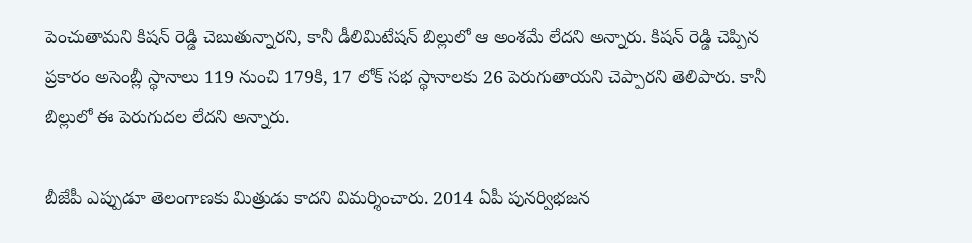పెంచుతామని కిషన్ రెడ్డి చెబుతున్నారని, కానీ డీలిమిటేషన్ బిల్లులో ఆ అంశమే లేదని అన్నారు. కిషన్ రెడ్డి చెప్పిన ప్రకారం అసెంబ్లీ స్థానాలు 119 నుంచి 179కి, 17 లోక్ సభ స్థానాలకు 26 పెరుగుతాయని చెప్పారని తెలిపారు. కానీ బిల్లులో ఈ పెరుగుదల లేదని అన్నారు.

బీజేపీ ఎప్పుడూ తెలంగాణకు మిత్రుడు కాదని విమర్శించారు. 2014 ఏపీ పునర్విభజన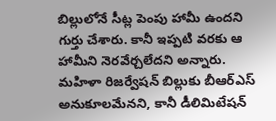బిల్లులోనే సీట్ల పెంపు హామీ ఉందని గుర్తు చేశారు. కానీ ఇప్పటి వరకు ఆ హామీని నెరవేర్చలేదని అన్నారు. మహిళా రిజర్వేషన్ బిల్లుకు బీఆర్ఎస్ అనుకూలమేనని, కానీ డీలిమిటేషన్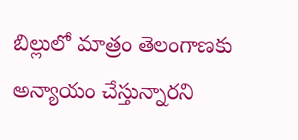బిల్లులో మాత్రం తెలంగాణకు అన్యాయం చేస్తున్నారని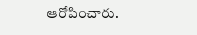ఆరోపించారు.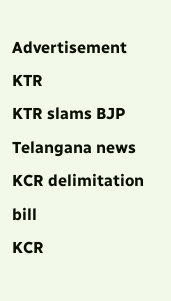Advertisement
KTR
KTR slams BJP
Telangana news
KCR delimitation bill
KCR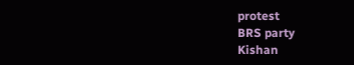protest
BRS party
Kishan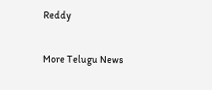Reddy

More Telugu News